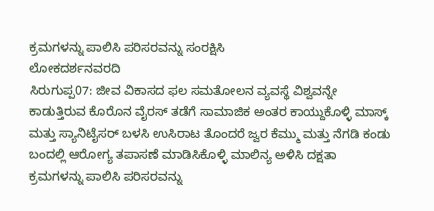ಕ್ರಮಗಳನ್ನು ಪಾಲಿಸಿ ಪರಿಸರವನ್ನು ಸಂರಕ್ಷಿಸಿ
ಲೋಕದರ್ಶನವರದಿ
ಸಿರುಗುಪ್ಪ07: ಜೀವ ವಿಕಾಸದ ಫಲ ಸಮತೋಲನ ವ್ಯವಸ್ಥೆ ವಿಶ್ವವನ್ನೇ ಕಾಡುತ್ತಿರುವ ಕೊರೊನ ವೈರಸ್ ತಡೆಗೆ ಸಾಮಾಜಿಕ ಅಂತರ ಕಾಯ್ದುಕೊಳ್ಳಿ ಮಾಸ್ಕ್ ಮತ್ತು ಸ್ಯಾನಿಟೈಸರ್ ಬಳಸಿ ಉಸಿರಾಟ ತೊಂದರೆ ಜ್ವರ ಕೆಮ್ಮು ಮತ್ತು ನೆಗಡಿ ಕಂಡು ಬಂದಲ್ಲಿ ಆರೋಗ್ಯ ತಪಾಸಣೆ ಮಾಡಿಸಿಕೊಳ್ಳಿ ಮಾಲಿನ್ಯ ಅಳಿಸಿ ದಕ್ಷತಾ ಕ್ರಮಗಳನ್ನು ಪಾಲಿಸಿ ಪರಿಸರವನ್ನು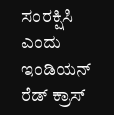ಸಂರಕ್ಷಿಸಿ ಎಂದು ಇಂಡಿಯನ್ ರೆಡ್ ಕ್ರಾಸ್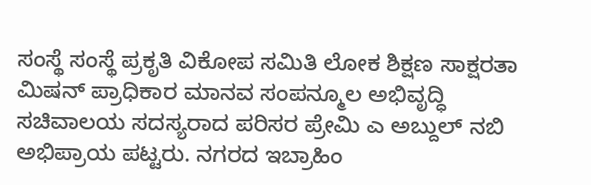ಸಂಸ್ಥೆ ಸಂಸ್ಥೆ ಪ್ರಕೃತಿ ವಿಕೋಪ ಸಮಿತಿ ಲೋಕ ಶಿಕ್ಷಣ ಸಾಕ್ಷರತಾ ಮಿಷನ್ ಪ್ರಾಧಿಕಾರ ಮಾನವ ಸಂಪನ್ಮೂಲ ಅಭಿವೃದ್ಧಿ ಸಚಿವಾಲಯ ಸದಸ್ಯರಾದ ಪರಿಸರ ಪ್ರೇಮಿ ಎ ಅಬ್ದುಲ್ ನಬಿ ಅಭಿಪ್ರಾಯ ಪಟ್ಟರು. ನಗರದ ಇಬ್ರಾಹಿಂ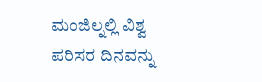ಮಂಜಿಲ್ನಲ್ಲಿ ವಿಶ್ವ ಪರಿಸರ ದಿನವನ್ನು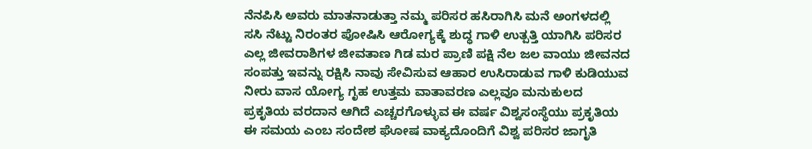ನೆನಪಿಸಿ ಅವರು ಮಾತನಾಡುತ್ತಾ ನಮ್ಮ ಪರಿಸರ ಹಸಿರಾಗಿಸಿ ಮನೆ ಅಂಗಳದಲ್ಲಿ ಸಸಿ ನೆಟ್ಟು ನಿರಂತರ ಪೋಷಿಸಿ ಆರೋಗ್ಯಕ್ಕೆ ಶುದ್ಧ ಗಾಳಿ ಉತ್ಪತ್ತಿ ಯಾಗಿಸಿ ಪರಿಸರ ಎಲ್ಲ ಜೀವರಾಶಿಗಳ ಜೀವತಾಣ ಗಿಡ ಮರ ಪ್ರಾಣಿ ಪಕ್ಷಿ ನೆಲ ಜಲ ವಾಯು ಜೀವನದ ಸಂಪತ್ತು ಇವನ್ನು ರಕ್ಷಿಸಿ ನಾವು ಸೇವಿಸುವ ಆಹಾರ ಉಸಿರಾಡುವ ಗಾಳಿ ಕುಡಿಯುವ ನೀರು ವಾಸ ಯೋಗ್ಯ ಗೃಹ ಉತ್ತಮ ವಾತಾವರಣ ಎಲ್ಲವೂ ಮನುಕುಲದ ಪ್ರಕೃತಿಯ ವರದಾನ ಆಗಿದೆ ಎಚ್ಚರಗೊಳ್ಳುವ ಈ ವರ್ಷ ವಿಶ್ವಸಂಸ್ಥೆಯು ಪ್ರಕೃತಿಯ ಈ ಸಮಯ ಎಂಬ ಸಂದೇಶ ಘೋಷ ವಾಕ್ಯದೊಂದಿಗೆ ವಿಶ್ವ ಪರಿಸರ ಜಾಗೃತಿ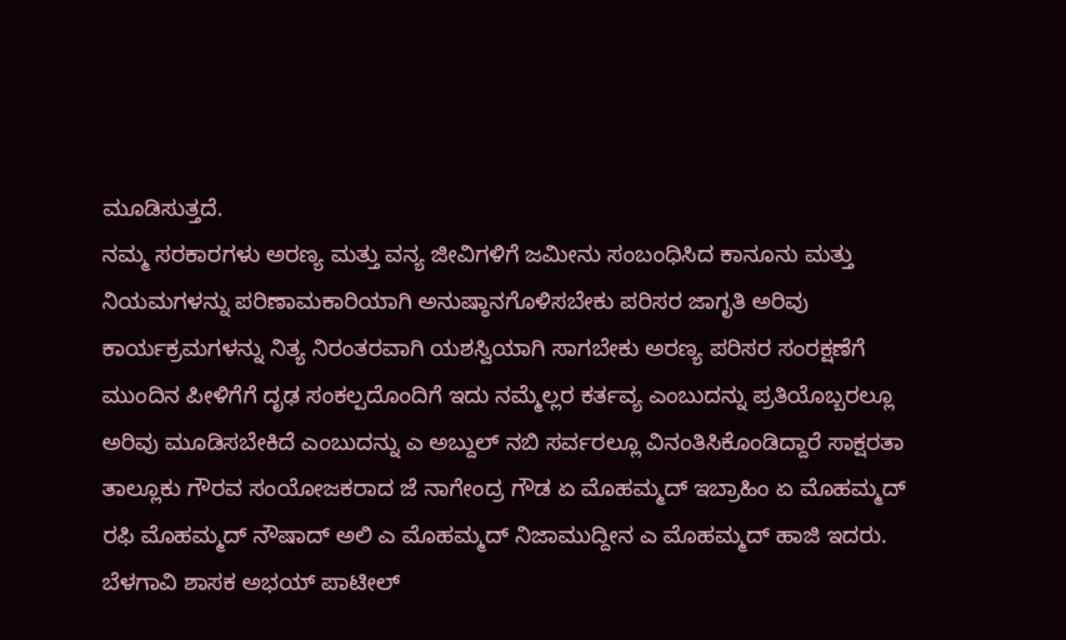ಮೂಡಿಸುತ್ತದೆ.
ನಮ್ಮ ಸರಕಾರಗಳು ಅರಣ್ಯ ಮತ್ತು ವನ್ಯ ಜೀವಿಗಳಿಗೆ ಜಮೀನು ಸಂಬಂಧಿಸಿದ ಕಾನೂನು ಮತ್ತು ನಿಯಮಗಳನ್ನು ಪರಿಣಾಮಕಾರಿಯಾಗಿ ಅನುಷ್ಠಾನಗೊಳಿಸಬೇಕು ಪರಿಸರ ಜಾಗೃತಿ ಅರಿವು ಕಾರ್ಯಕ್ರಮಗಳನ್ನು ನಿತ್ಯ ನಿರಂತರವಾಗಿ ಯಶಸ್ವಿಯಾಗಿ ಸಾಗಬೇಕು ಅರಣ್ಯ ಪರಿಸರ ಸಂರಕ್ಷಣೆಗೆ ಮುಂದಿನ ಪೀಳಿಗೆಗೆ ದೃಢ ಸಂಕಲ್ಪದೊಂದಿಗೆ ಇದು ನಮ್ಮೆಲ್ಲರ ಕರ್ತವ್ಯ ಎಂಬುದನ್ನು ಪ್ರತಿಯೊಬ್ಬರಲ್ಲೂ ಅರಿವು ಮೂಡಿಸಬೇಕಿದೆ ಎಂಬುದನ್ನು ಎ ಅಬ್ದುಲ್ ನಬಿ ಸರ್ವರಲ್ಲೂ ವಿನಂತಿಸಿಕೊಂಡಿದ್ದಾರೆ ಸಾಕ್ಷರತಾ ತಾಲ್ಲೂಕು ಗೌರವ ಸಂಯೋಜಕರಾದ ಜೆ ನಾಗೇಂದ್ರ ಗೌಡ ಏ ಮೊಹಮ್ಮದ್ ಇಬ್ರಾಹಿಂ ಏ ಮೊಹಮ್ಮದ್ ರಫಿ ಮೊಹಮ್ಮದ್ ನೌಷಾದ್ ಅಲಿ ಎ ಮೊಹಮ್ಮದ್ ನಿಜಾಮುದ್ದೀನ ಎ ಮೊಹಮ್ಮದ್ ಹಾಜಿ ಇದರು.
ಬೆಳಗಾವಿ ಶಾಸಕ ಅಭಯ್ ಪಾಟೀಲ್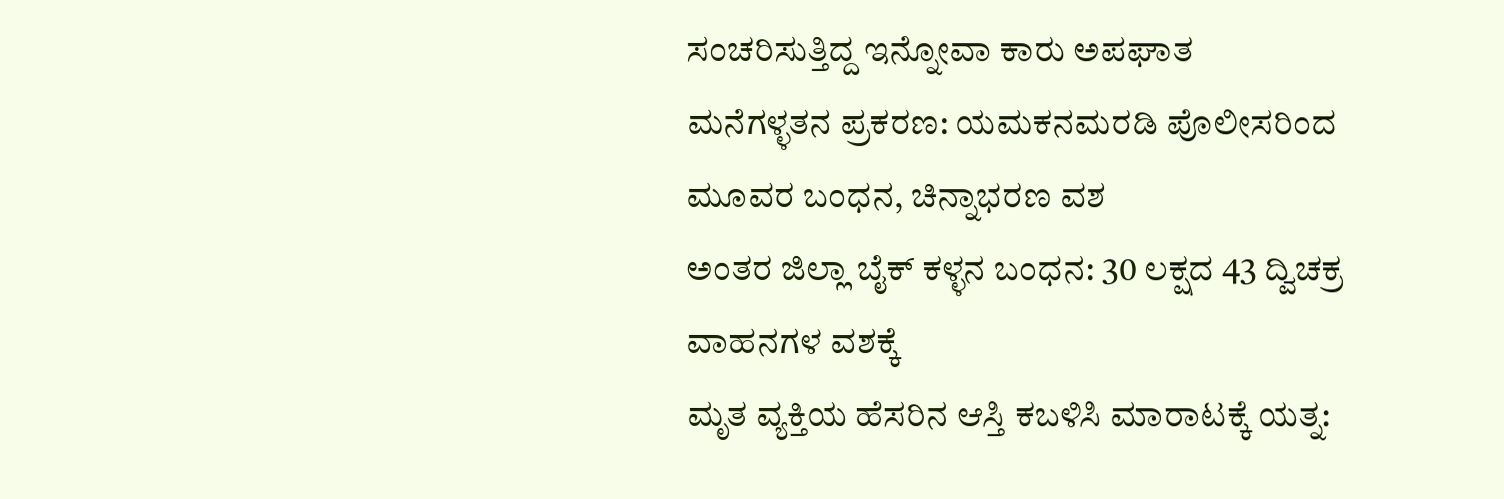ಸಂಚರಿಸುತ್ತಿದ್ದ ಇನ್ನೋವಾ ಕಾರು ಅಪಘಾತ
ಮನೆಗಳ್ಳತನ ಪ್ರಕರಣ: ಯಮಕನಮರಡಿ ಪೊಲೀಸರಿಂದ ಮೂವರ ಬಂಧನ, ಚಿನ್ನಾಭರಣ ವಶ
ಅಂತರ ಜಿಲ್ಲಾ ಬೈಕ್ ಕಳ್ಳನ ಬಂಧನ: 30 ಲಕ್ಷದ 43 ದ್ವಿಚಕ್ರ ವಾಹನಗಳ ವಶಕ್ಕೆ
ಮೃತ ವ್ಯಕ್ತಿಯ ಹೆಸರಿನ ಆಸ್ತಿ ಕಬಳಿಸಿ ಮಾರಾಟಕ್ಕೆ ಯತ್ನ: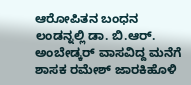ಆರೋಪಿತನ ಬಂಧನ
ಲಂಡನ್ನಲ್ಲಿ ಡಾ. ಬಿ.ಆರ್. ಅಂಬೇಡ್ಕರ್ ವಾಸವಿದ್ದ ಮನೆಗೆ ಶಾಸಕ ರಮೇಶ್ ಜಾರಕಿಹೊಳಿ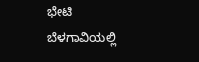ಭೇಟಿ
ಬೆಳಗಾವಿಯಲ್ಲಿ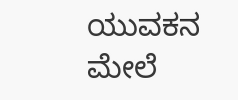ಯುವಕನ ಮೇಲೆ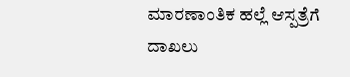ಮಾರಣಾಂತಿಕ ಹಲ್ಲೆ ಆಸ್ಪತ್ರೆಗೆ ದಾಖಲು